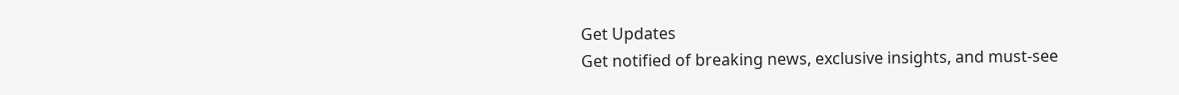Get Updates
Get notified of breaking news, exclusive insights, and must-see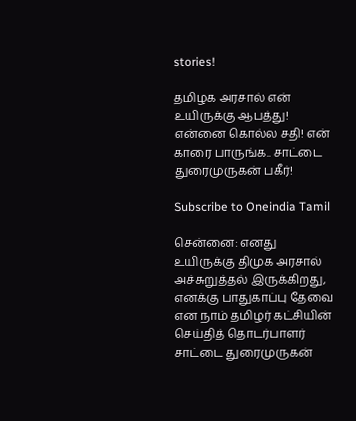stories!

தமிழக அரசால் என் உயிருக்கு ஆபத்து! என்னை கொல்ல சதி! என் காரை பாருங்க.. சாட்டை துரைமுருகன் பகீர்!

Subscribe to Oneindia Tamil

சென்னை: எனது உயிருக்கு திமுக அரசால் அச்சுறுத்தல் இருக்கிறது, எனக்கு பாதுகாப்பு தேவை என நாம் தமிழர் கட்சியின் செய்தித் தொடர்பாளர் சாட்டை துரைமுருகன்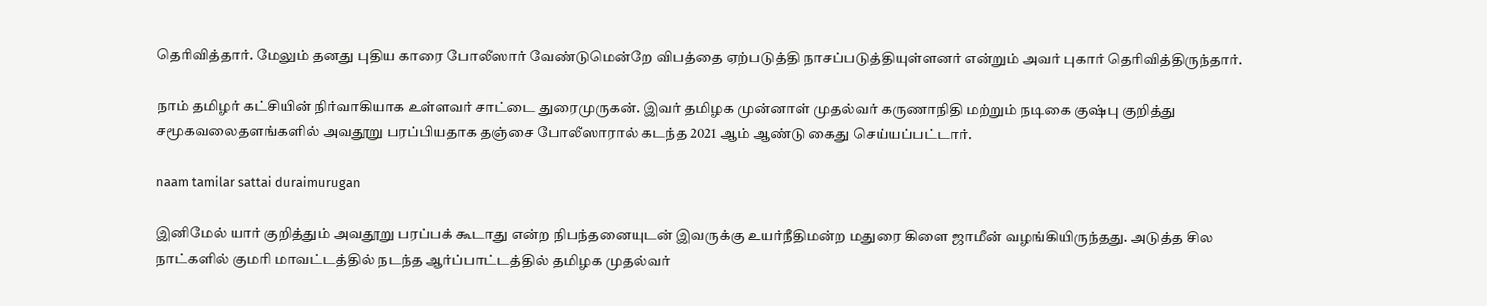தெரிவித்தார். மேலும் தனது புதிய காரை போலீஸார் வேண்டுமென்றே விபத்தை ஏற்படுத்தி நாசப்படுத்தியுள்ளனர் என்றும் அவர் புகார் தெரிவித்திருந்தார்.

நாம் தமிழர் கட்சியின் நிர்வாகியாக உள்ளவர் சாட்டை துரைமுருகன். இவர் தமிழக முன்னாள் முதல்வர் கருணாநிதி மற்றும் நடிகை குஷ்பு குறித்து சமூகவலைதளங்களில் அவதூறு பரப்பியதாக தஞ்சை போலீஸாரால் கடந்த 2021 ஆம் ஆண்டு கைது செய்யப்பட்டார்.

naam tamilar sattai duraimurugan

இனிமேல் யார் குறித்தும் அவதூறு பரப்பக் கூடாது என்ற நிபந்தனையுடன் இவருக்கு உயர்நீதிமன்ற மதுரை கிளை ஜாமீன் வழங்கியிருந்தது. அடுத்த சில நாட்களில் குமரி மாவட்டத்தில் நடந்த ஆர்ப்பாட்டத்தில் தமிழக முதல்வர்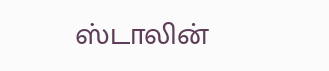ஸ்டாலின்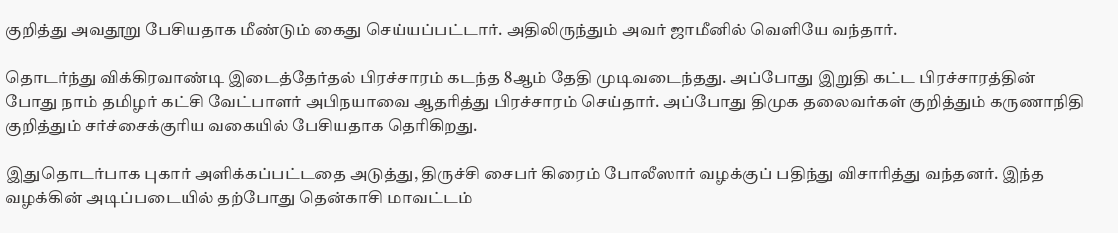குறித்து அவதூறு பேசியதாக மீண்டும் கைது செய்யப்பட்டார். அதிலிருந்தும் அவர் ஜாமீனில் வெளியே வந்தார்.

தொடர்ந்து விக்கிரவாண்டி இடைத்தேர்தல் பிரச்சாரம் கடந்த 8ஆம் தேதி முடிவடைந்தது. அப்போது இறுதி கட்ட பிரச்சாரத்தின் போது நாம் தமிழர் கட்சி வேட்பாளர் அபிநயாவை ஆதரித்து பிரச்சாரம் செய்தார். அப்போது திமுக தலைவர்கள் குறித்தும் கருணாநிதி குறித்தும் சர்ச்சைக்குரிய வகையில் பேசியதாக தெரிகிறது.

இதுதொடர்பாக புகார் அளிக்கப்பட்டதை அடுத்து, திருச்சி சைபர் கிரைம் போலீஸார் வழக்குப் பதிந்து விசாரித்து வந்தனர். இந்த வழக்கின் அடிப்படையில் தற்போது தென்காசி மாவட்டம்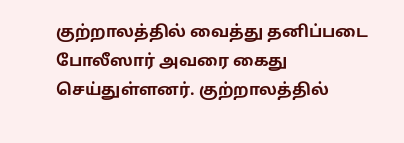குற்றாலத்தில் வைத்து தனிப்படை போலீஸார் அவரை கைது செய்துள்ளனர். குற்றாலத்தில்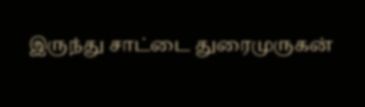இருந்து சாட்டை துரைமுருகன்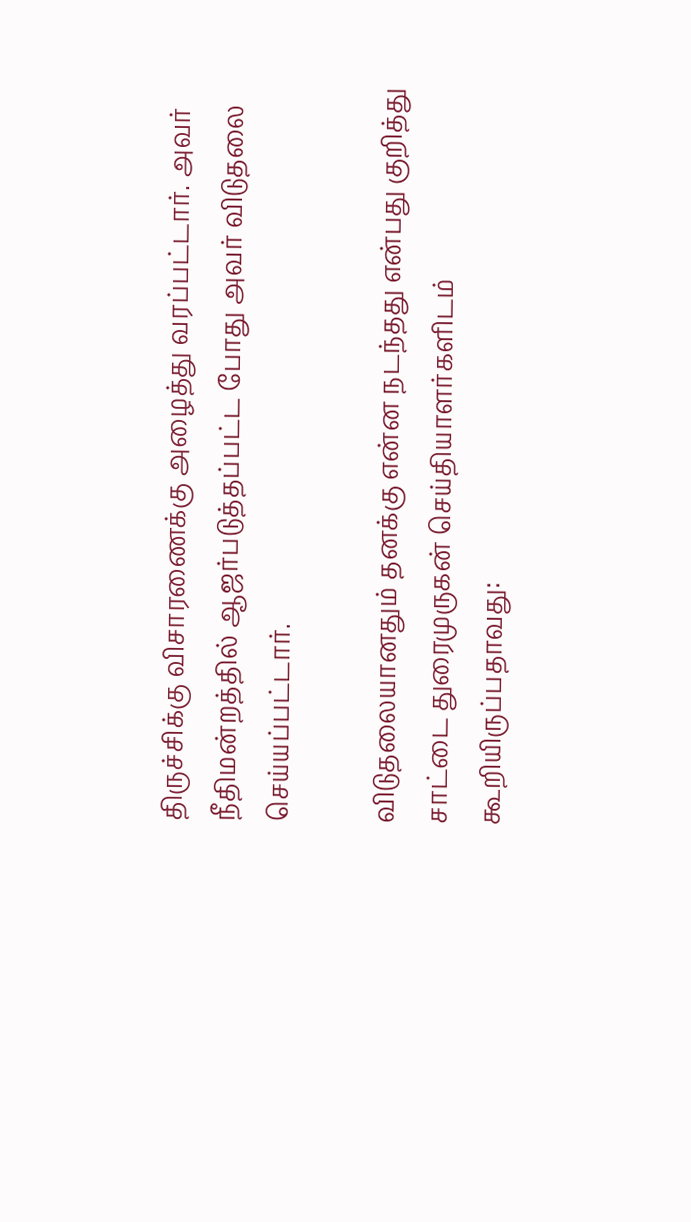திருச்சிக்கு விசாரணைக்கு அழைத்து வரப்பட்டார். அவர் நீதிமன்றத்தில் ஆஜர்படுத்தப்பட்ட போது அவர் விடுதலை செய்யப்பட்டார்.

விடுதலையானதும் தனக்கு என்ன நடந்தது என்பது குறித்து சாட்டை துரைமுருகன் செய்தியாளர்களிடம் கூறியிருப்பதாவது: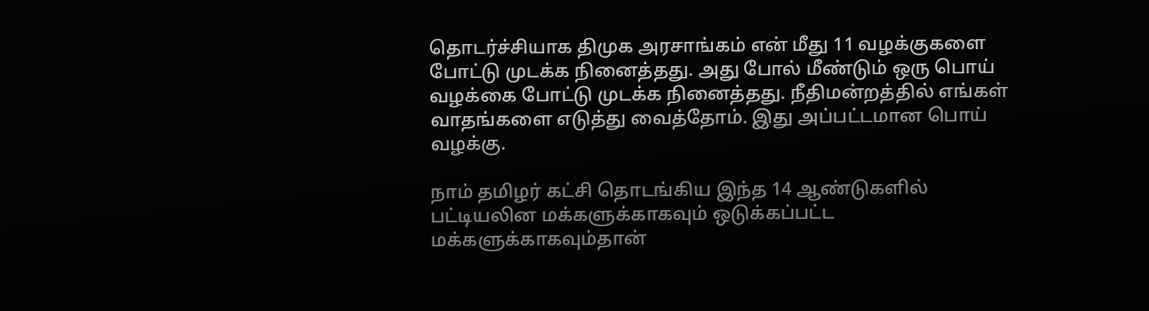தொடர்ச்சியாக திமுக அரசாங்கம் என் மீது 11 வழக்குகளை போட்டு முடக்க நினைத்தது. அது போல் மீண்டும் ஒரு பொய் வழக்கை போட்டு முடக்க நினைத்தது. நீதிமன்றத்தில் எங்கள் வாதங்களை எடுத்து வைத்தோம். இது அப்பட்டமான பொய் வழக்கு.

நாம் தமிழர் கட்சி தொடங்கிய இந்த 14 ஆண்டுகளில் பட்டியலின மக்களுக்காகவும் ஒடுக்கப்பட்ட மக்களுக்காகவும்தான்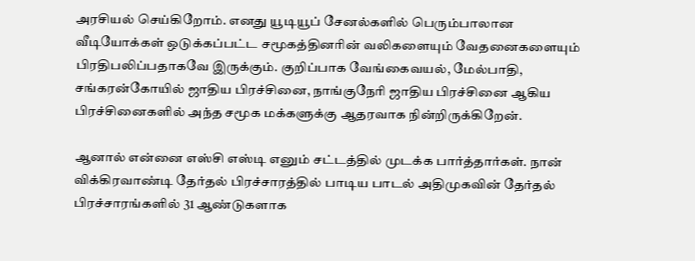அரசியல் செய்கிறோம். எனது யூடியூப் சேனல்களில் பெரும்பாலான வீடியோக்கள் ஒடுக்கப்பட்ட சமூகத்தினரின் வலிகளையும் வேதனைகளையும் பிரதிபலிப்பதாகவே இருக்கும். குறிப்பாக வேங்கைவயல், மேல்பாதி, சங்கரன்கோயில் ஜாதிய பிரச்சினை, நாங்குநேரி ஜாதிய பிரச்சினை ஆகிய பிரச்சினைகளில் அந்த சமூக மக்களுக்கு ஆதரவாக நின்றிருக்கிறேன்.

ஆனால் என்னை எஸ்சி எஸ்டி எனும் சட்டத்தில் முடக்க பார்த்தார்கள். நான் விக்கிரவாண்டி தேர்தல் பிரச்சாரத்தில் பாடிய பாடல் அதிமுகவின் தேர்தல் பிரச்சாரங்களில் 31 ஆண்டுகளாக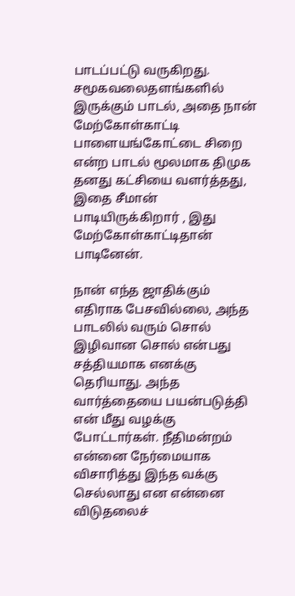பாடப்பட்டு வருகிறது. சமூகவலைதளங்களில் இருக்கும் பாடல், அதை நான் மேற்கோள்காட்டி பாளையங்கோட்டை சிறை என்ற பாடல் மூலமாக திமுக தனது கட்சியை வளர்த்தது, இதை சீமான் பாடியிருக்கிறார் , இது மேற்கோள்காட்டிதான் பாடினேன்.

நான் எந்த ஜாதிக்கும் எதிராக பேசவில்லை, அந்த பாடலில் வரும் சொல் இழிவான சொல் என்பது சத்தியமாக எனக்கு தெரியாது. அந்த வார்த்தையை பயன்படுத்தி என் மீது வழக்கு போட்டார்கள். நீதிமன்றம் என்னை நேர்மையாக விசாரித்து இந்த வக்கு செல்லாது என என்னை விடுதலைச்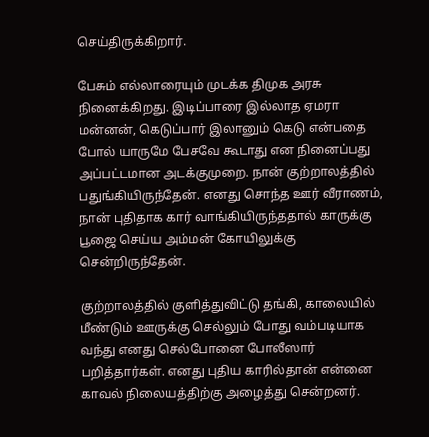செய்திருக்கிறார்.

பேசும் எல்லாரையும் முடக்க திமுக அரசு நினைக்கிறது. இடிப்பாரை இல்லாத ஏமரா மன்னன், கெடுப்பார் இலானும் கெடு என்பதை போல் யாருமே பேசவே கூடாது என நினைப்பது அப்பட்டமான அடக்குமுறை. நான் குற்றாலத்தில் பதுங்கியிருந்தேன். எனது சொந்த ஊர் வீராணம், நான் புதிதாக கார் வாங்கியிருந்ததால் காருக்கு பூஜை செய்ய அம்மன் கோயிலுக்கு சென்றிருந்தேன்.

குற்றாலத்தில் குளித்துவிட்டு தங்கி, காலையில் மீண்டும் ஊருக்கு செல்லும் போது வம்படியாக வந்து எனது செல்போனை போலீஸார் பறித்தார்கள். எனது புதிய காரில்தான் என்னை காவல் நிலையத்திற்கு அழைத்து சென்றனர்.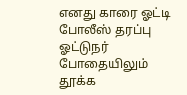எனது காரை ஓட்டி போலீஸ் தரப்பு ஓட்டுநர் போதையிலும் தூக்க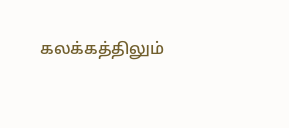கலக்கத்திலும்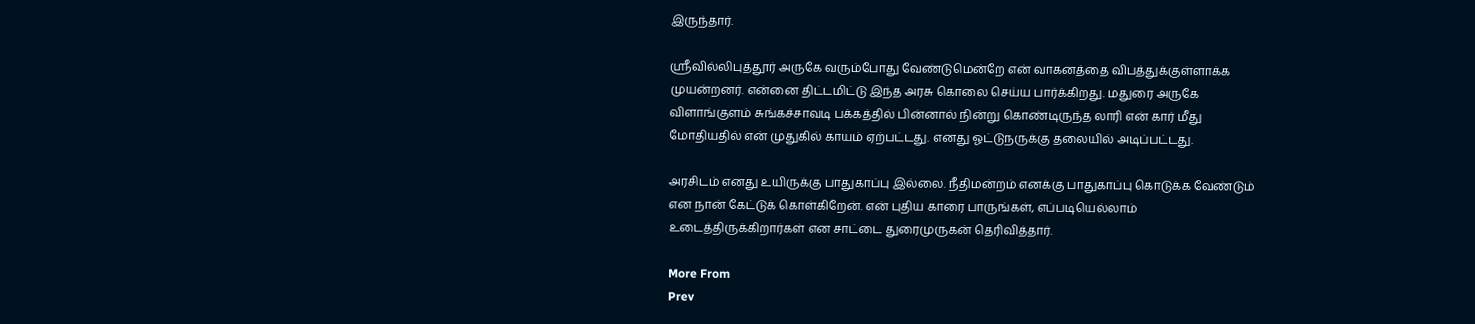இருந்தார்.

ஸ்ரீவில்லிபுத்தூர் அருகே வரும்போது வேண்டுமென்றே என் வாகனத்தை விபத்துக்குள்ளாக்க முயன்றனர். என்னை திட்டமிட்டு இந்த அரசு கொலை செய்ய பார்க்கிறது. மதுரை அருகே விளாங்குளம் சுங்கச்சாவடி பக்கத்தில் பின்னால் நின்று கொண்டிருந்த லாரி என் கார் மீது மோதியதில் என் முதுகில் காயம் ஏற்பட்டது. எனது ஓட்டுநருக்கு தலையில் அடிப்பட்டது.

அரசிடம் எனது உயிருக்கு பாதுகாப்பு இல்லை. நீதிமன்றம் எனக்கு பாதுகாப்பு கொடுக்க வேண்டும் என நான் கேட்டுக் கொள்கிறேன். என் புதிய காரை பாருங்கள், எப்படியெல்லாம் உடைத்திருக்கிறார்கள் என சாட்டை துரைமுருகன் தெரிவித்தார்.

More From
Prev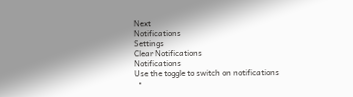Next
Notifications
Settings
Clear Notifications
Notifications
Use the toggle to switch on notifications
  •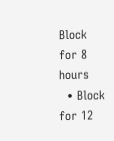Block for 8 hours
  • Block for 12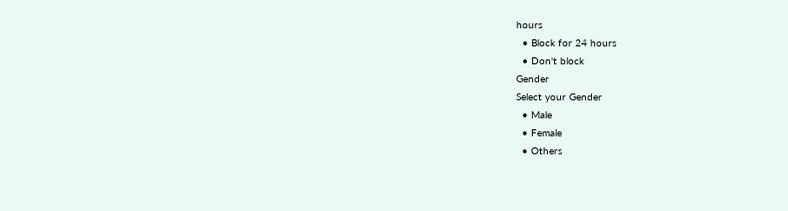hours
  • Block for 24 hours
  • Don't block
Gender
Select your Gender
  • Male
  • Female
  • Others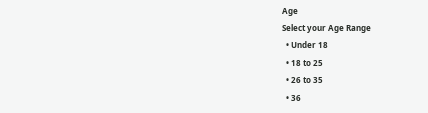Age
Select your Age Range
  • Under 18
  • 18 to 25
  • 26 to 35
  • 36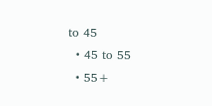to 45
  • 45 to 55
  • 55+